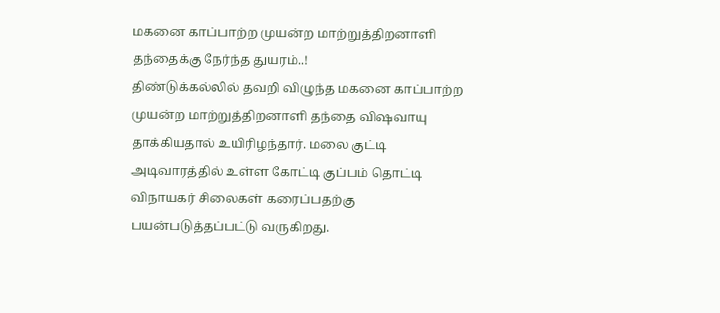மகனை காப்பாற்ற முயன்ற மாற்றுத்திறனாளி தந்தைக்கு நேர்ந்த துயரம்..!
திண்டுக்கல்லில் தவறி விழுந்த மகனை காப்பாற்ற முயன்ற மாற்றுத்திறனாளி தந்தை விஷவாயு தாக்கியதால் உயிரிழந்தார். மலை குட்டி அடிவாரத்தில் உள்ள கோட்டி குப்பம் தொட்டி விநாயகர் சிலைகள் கரைப்பதற்கு பயன்படுத்தப்பட்டு வருகிறது.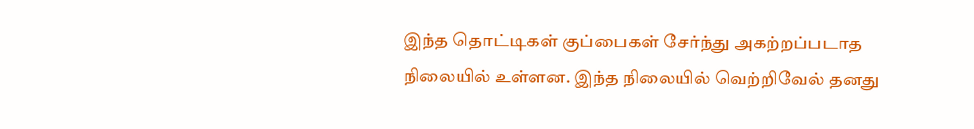இந்த தொட்டிகள் குப்பைகள் சேர்ந்து அகற்றப்படாத நிலையில் உள்ளன. இந்த நிலையில் வெற்றிவேல் தனது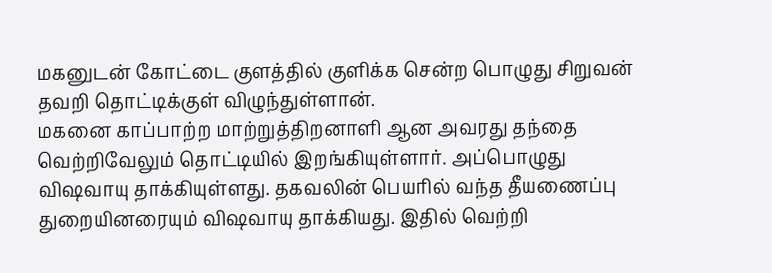மகனுடன் கோட்டை குளத்தில் குளிக்க சென்ற பொழுது சிறுவன் தவறி தொட்டிக்குள் விழுந்துள்ளான்.
மகனை காப்பாற்ற மாற்றுத்திறனாளி ஆன அவரது தந்தை வெற்றிவேலும் தொட்டியில் இறங்கியுள்ளார். அப்பொழுது விஷவாயு தாக்கியுள்ளது. தகவலின் பெயரில் வந்த தீயணைப்பு துறையினரையும் விஷவாயு தாக்கியது. இதில் வெற்றி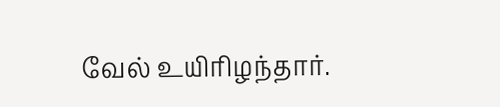வேல் உயிரிழந்தார்.